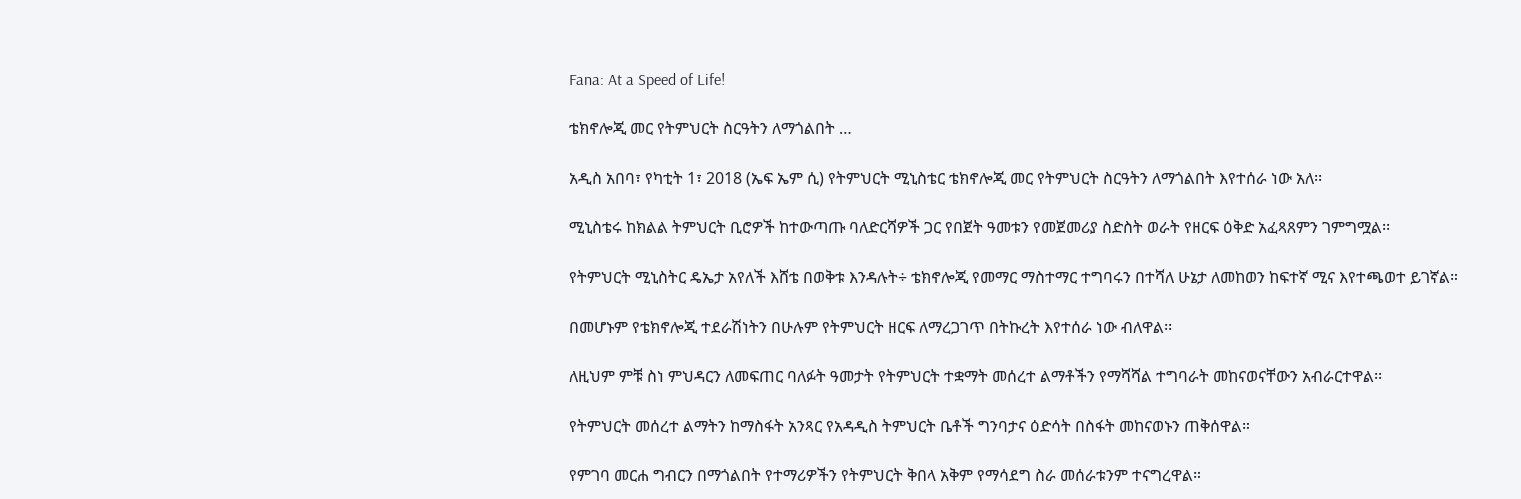Fana: At a Speed of Life!

ቴክኖሎጂ መር የትምህርት ስርዓትን ለማጎልበት …

አዲስ አበባ፣ የካቲት 1፣ 2018 (ኤፍ ኤም ሲ) የትምህርት ሚኒስቴር ቴክኖሎጂ መር የትምህርት ስርዓትን ለማጎልበት እየተሰራ ነው አለ፡፡

ሚኒስቴሩ ከክልል ትምህርት ቢሮዎች ከተውጣጡ ባለድርሻዎች ጋር የበጀት ዓመቱን የመጀመሪያ ስድስት ወራት የዘርፍ ዕቅድ አፈጻጸምን ገምግሟል፡፡

የትምህርት ሚኒስትር ዴኤታ አየለች እሸቴ በወቅቱ እንዳሉት÷ ቴክኖሎጂ የመማር ማስተማር ተግባሩን በተሻለ ሁኔታ ለመከወን ከፍተኛ ሚና እየተጫወተ ይገኛል።

በመሆኑም የቴክኖሎጂ ተደራሽነትን በሁሉም የትምህርት ዘርፍ ለማረጋገጥ በትኩረት እየተሰራ ነው ብለዋል፡፡

ለዚህም ምቹ ስነ ምህዳርን ለመፍጠር ባለፉት ዓመታት የትምህርት ተቋማት መሰረተ ልማቶችን የማሻሻል ተግባራት መከናወናቸውን አብራርተዋል፡፡

የትምህርት መሰረተ ልማትን ከማስፋት አንጻር የአዳዲስ ትምህርት ቤቶች ግንባታና ዕድሳት በስፋት መከናወኑን ጠቅሰዋል።

የምገባ መርሐ ግብርን በማጎልበት የተማሪዎችን የትምህርት ቅበላ አቅም የማሳደግ ስራ መሰራቱንም ተናግረዋል።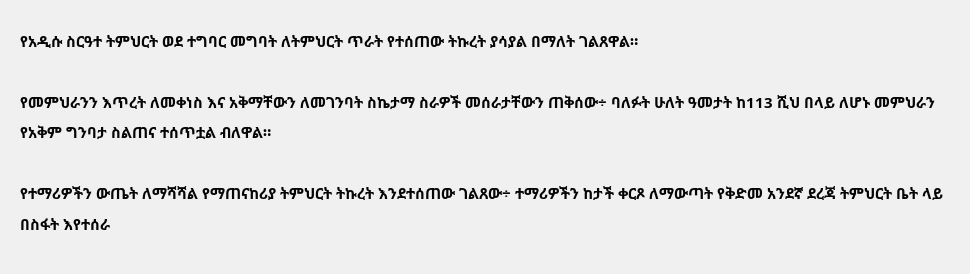የአዲሱ ስርዓተ ትምህርት ወደ ተግባር መግባት ለትምህርት ጥራት የተሰጠው ትኩረት ያሳያል በማለት ገልጸዋል።

የመምህራንን እጥረት ለመቀነስ እና አቅማቸውን ለመገንባት ስኬታማ ስራዎች መሰራታቸውን ጠቅሰው÷ ባለፉት ሁለት ዓመታት ከ113 ሺህ በላይ ለሆኑ መምህራን የአቅም ግንባታ ስልጠና ተሰጥቷል ብለዋል።

የተማሪዎችን ውጤት ለማሻሻል የማጠናከሪያ ትምህርት ትኩረት እንደተሰጠው ገልጸው÷ ተማሪዎችን ከታች ቀርጾ ለማውጣት የቅድመ አንደኛ ደረጃ ትምህርት ቤት ላይ በስፋት እየተሰራ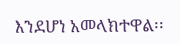እንደሆነ አመላክተዋል፡፡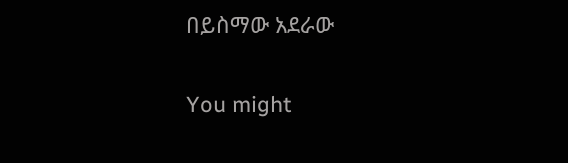በይስማው አደራው

You might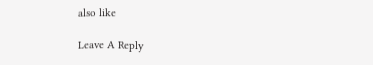also like

Leave A Reply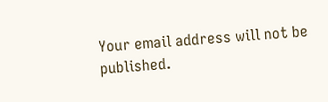Your email address will not be published.